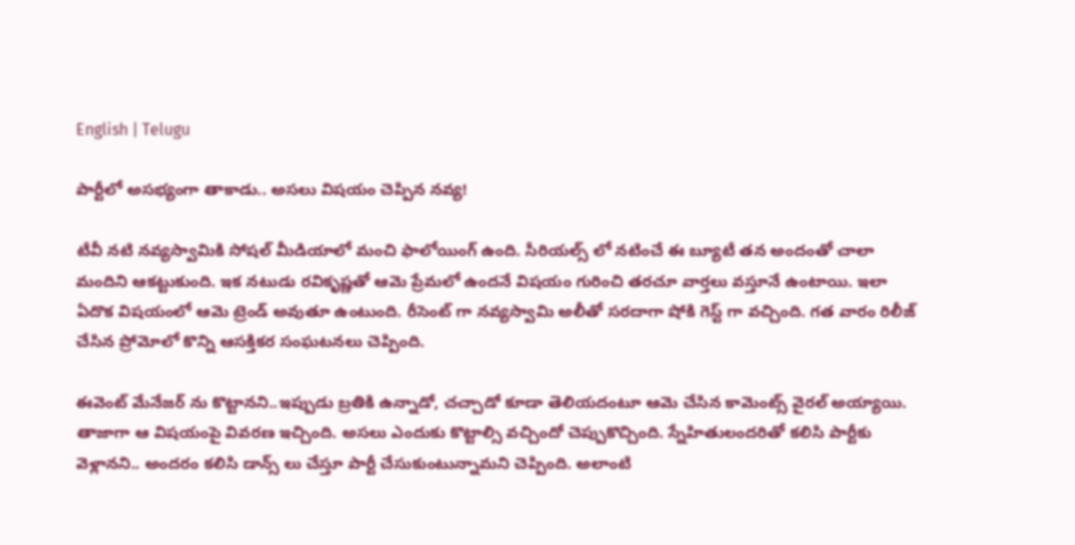English | Telugu

పార్టీలో అసభ్యంగా తాకాడు.. అసలు విషయం చెప్పిన నవ్య!

టీవీ నటి నవ్యస్వామికి సోషల్ మీడియాలో మంచి ఫాలోయింగ్ ఉంది. సీరియల్స్ లో నటించే ఈ బ్యూటీ తన అందంతో చాలా మందిని ఆకట్టుకుంది. ఇక నటుడు రవికృష్ణతో ఆమె ప్రేమలో ఉందనే విషయం గురించి తరచూ వార్తలు వస్తూనే ఉంటాయి. ఇలా ఏదొక విషయంలో ఆమె ట్రెండ్ అవుతూ ఉంటుంది. రీసెంట్ గా నవ్యస్వామి అలీతో సరదాగా షోకి గెస్ట్ గా వచ్చింది. గత వారం రిలీజ్ చేసిన ప్రోమోలో కొన్ని ఆసక్తికర సంఘటనలు చెప్పింది.

ఈవెంట్ మేనేజర్ ను కొట్టానని..ఇప్పుడు బ్రతికి ఉన్నాడో, చచ్చాడో కూడా తెలియదంటూ ఆమె చేసిన కామెంట్స్ వైరల్ అయ్యాయి. తాజాగా ఆ విషయంపై వివరణ ఇచ్చింది. అసలు ఎందుకు కొట్టాల్సి వచ్చిందో చెప్పుకొచ్చింది. స్నేహితులందరితో కలిసి పార్టీకు వెళ్లానని.. అందరం కలిసి డాన్స్ లు చేస్తూ పార్టీ చేసుకుంటున్నామని చెప్పింది. అలాంటి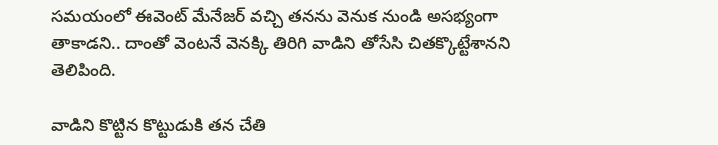సమయంలో ఈవెంట్ మేనేజర్ వచ్చి తనను వెనుక నుండి అసభ్యంగా తాకాడని.. దాంతో వెంటనే వెనక్కి తిరిగి వాడిని తోసేసి చితక్కొట్టేశానని తెలిపింది.

వాడిని కొట్టిన కొట్టుడుకి తన చేతి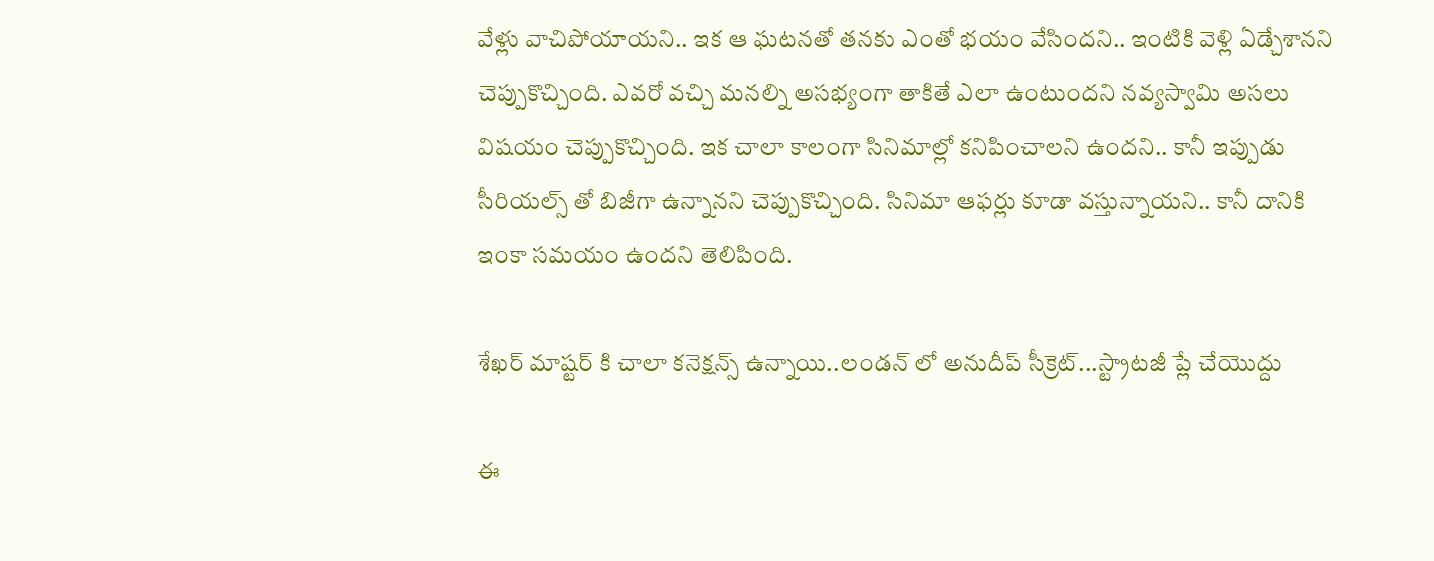వేళ్లు వాచిపోయాయని.. ఇక ఆ ఘటనతో తనకు ఎంతో భయం వేసిందని.. ఇంటికి వెళ్లి ఏడ్చేశానని చెప్పుకొచ్చింది. ఎవరో వచ్చి మనల్ని అసభ్యంగా తాకితే ఎలా ఉంటుందని నవ్యస్వామి అసలు విషయం చెప్పుకొచ్చింది. ఇక చాలా కాలంగా సినిమాల్లో కనిపించాలని ఉందని.. కానీ ఇప్పుడు సీరియల్స్ తో బిజీగా ఉన్నానని చెప్పుకొచ్చింది. సినిమా ఆఫర్లు కూడా వస్తున్నాయని.. కానీ దానికి ఇంకా సమయం ఉందని తెలిపింది.

శేఖర్ మాష్టర్ కి చాలా కనెక్షన్స్ ఉన్నాయి..లండన్ లో అనుదీప్ సీక్రెట్...స్ట్రాటజీ ప్లే చేయొద్దు

ఈ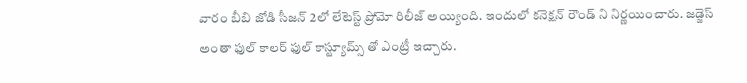వారం బీబి జోడి సీజన్ 2లో లేటెస్ట్ ప్రోమో రిలీజ్ అయ్యింది. ఇందులో కనెక్షన్ రౌండ్ ని నిర్ణయించారు. జడ్జెస్ అంతా ఫుల్ కాలర్ ఫుల్ కాస్ట్యూమ్స్ తో ఎంట్రీ ఇచ్చారు.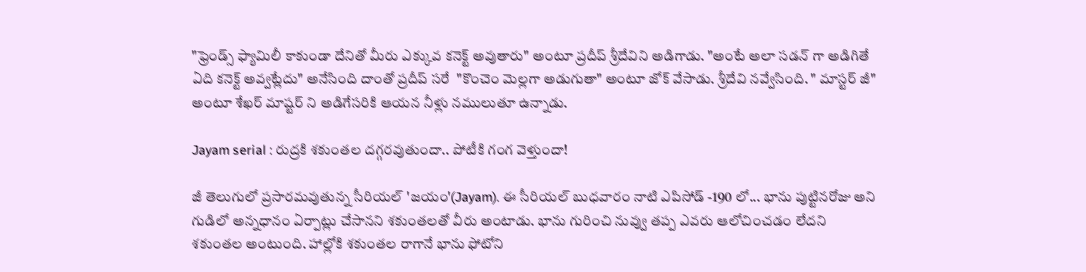"ఫ్రెండ్స్ ఫ్యామిలీ కాకుండా దేనితో మీరు ఎక్కువ కనెక్ట్ అవుతారు" అంటూ ప్రదీప్ శ్రీదేవిని అడిగాడు. "అంటే అలా సడన్ గా అడిగితే ఏది కనెక్ట్ అవ్వట్లేదు" అనేసింది దాంతో ప్రదీప్ సరే  "కొంచెం మెల్లగా అడుగుతా" అంటూ జోక్ వేసాడు. శ్రీదేవి నవ్వేసింది. " మాస్టర్ జీ" అంటూ శేఖర్ మాష్టర్ ని అడిగేసరికి ఆయన నీళ్లు నములుతూ ఉన్నాడు.

Jayam serial : రుద్రకి శకుంతల దగ్గరవుతుందా.. పోటీకి గంగ వెళ్తుందా!

జీ తెలుగులో ప్రసారమవుతున్న సీరియల్ 'జయం'(Jayam). ఈ సీరియల్ బుధవారం నాటి ఎపిసోడ్ -190 లో... భాను పుట్టినరోజు అని గుడిలో అన్నధానం ఏర్పాట్లు చేసానని శకుంతలతో వీరు అంటాడు. భాను గురించి నువ్వు తప్ప ఎవరు ఆలోచించడం లేదని శకుంతల అంటుంది. హాల్లోకి శకుంతల రాగానే భాను ఫోటోని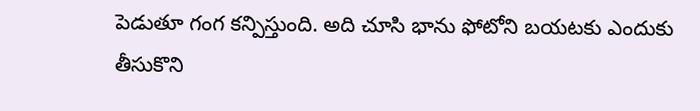పెడుతూ గంగ కన్పిస్తుంది. అది చూసి భాను ఫోటోని బయటకు ఎందుకు తీసుకొని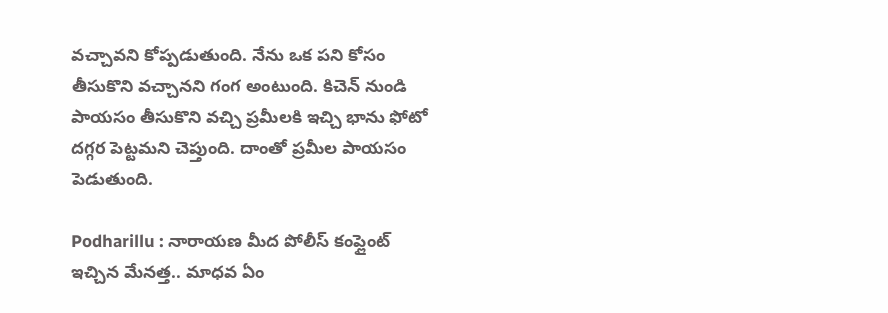వచ్చావని కోప్పడుతుంది. నేను ఒక పని కోసం తీసుకొని వచ్చానని గంగ అంటుంది. కిచెన్ నుండి పాయసం తీసుకొని వచ్చి ప్రమీలకి ఇచ్చి భాను ఫోటో దగ్గర పెట్టమని చెప్తుంది. దాంతో ప్రమీల పాయసం పెడుతుంది.

Podharillu : నారాయణ మీద పోలీస్ కంప్లైంట్ ఇచ్చిన మేనత్త.. మాధవ ఏం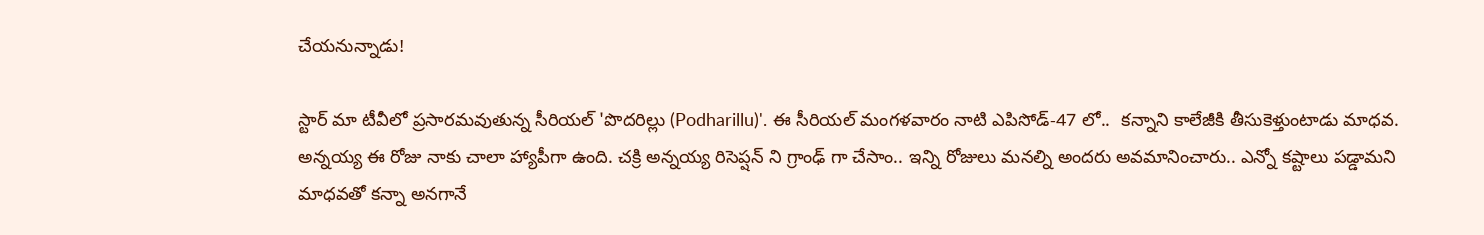చేయనున్నాడు!

స్టార్ మా టీవీలో ప్రసారమవుతున్న సీరియల్ 'పొదరిల్లు (Podharillu)'. ఈ సీరియల్ మంగళవారం నాటి ఎపిసోడ్-47 లో..  కన్నాని కాలేజీకి తీసుకెళ్తుంటాడు మాధవ. అన్నయ్య ఈ రోజు నాకు చాలా హ్యాపీగా ఉంది. చక్రి అన్నయ్య రిసెప్షన్ ని గ్రాంఢ్ గా చేసాం.. ఇన్ని రోజులు మనల్ని అందరు అవమానించారు.. ఎన్నో కష్టాలు పడ్డామని మాధవతో కన్నా అనగానే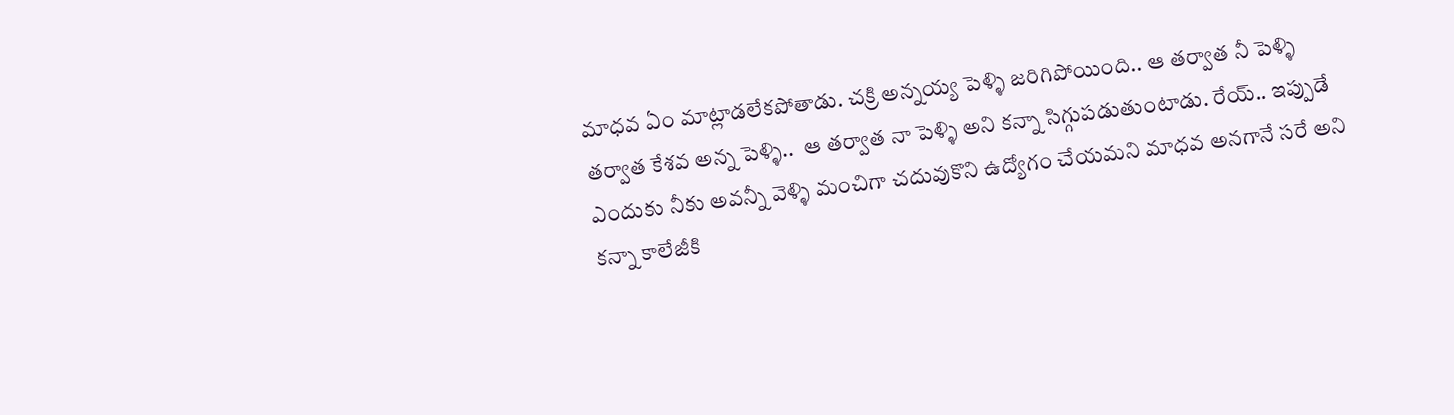మాధవ ఏం మాట్లాడలేకపోతాడు. చక్రి అన్నయ్య పెళ్ళి జరిగిపోయింది.. ఆ తర్వాత నీ పెళ్ళి తర్వాత కేశవ అన్న పెళ్ళి..  ఆ తర్వాత నా పెళ్ళి అని కన్నా సిగ్గుపడుతుంటాడు. రేయ్.. ఇప్పుడే ఎందుకు నీకు అవన్నీ వెళ్ళి మంచిగా చదువుకొని ఉద్యోగం చేయమని మాధవ అనగానే సరే అని కన్నా కాలేజీకి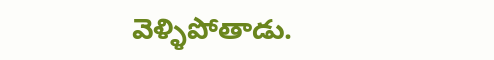వెళ్ళిపోతాడు.